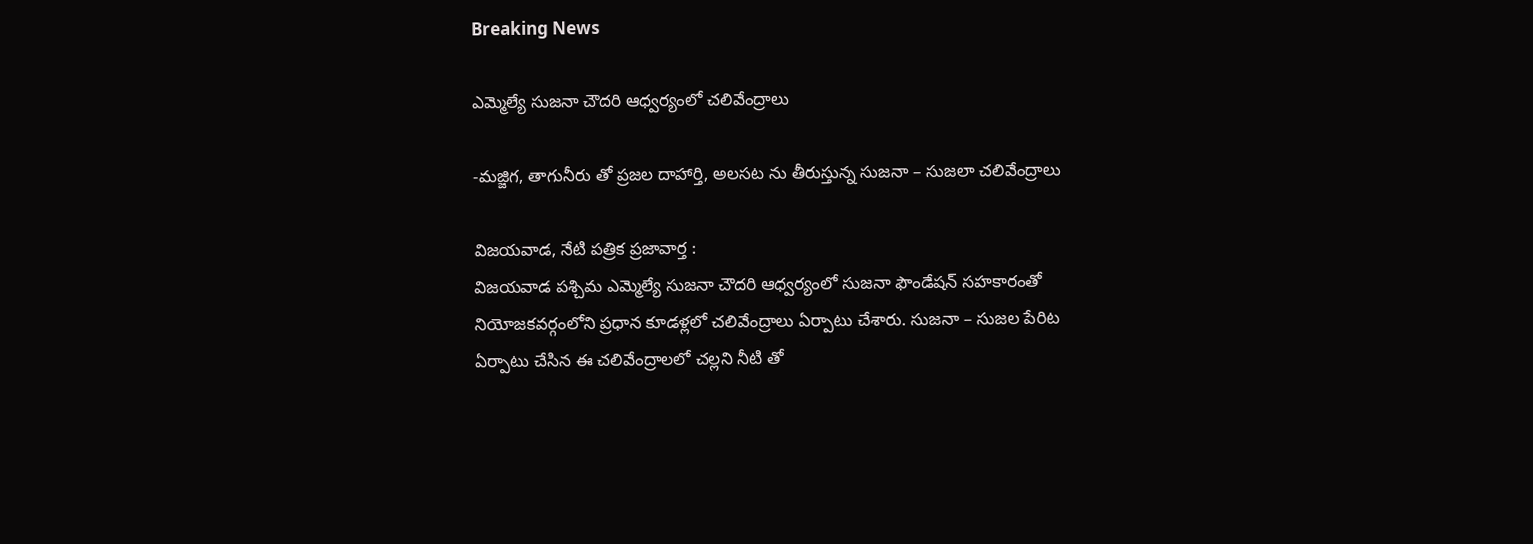Breaking News

ఎమ్మెల్యే సుజనా చౌదరి ఆధ్వర్యంలో చలివేంద్రాలు

-మజ్జిగ, తాగునీరు తో ప్రజల దాహార్తి, అలసట ను తీరుస్తున్న సుజనా – సుజలా చలివేంద్రాలు

విజయవాడ, నేటి పత్రిక ప్రజావార్త :
విజయవాడ పశ్చిమ ఎమ్మెల్యే సుజనా చౌదరి ఆధ్వర్యంలో సుజనా ఫౌండేషన్ సహకారంతో నియోజకవర్గంలోని ప్రధాన కూడళ్లలో చలివేంద్రాలు ఏర్పాటు చేశారు. సుజనా – సుజల పేరిట ఏర్పాటు చేసిన ఈ చలివేంద్రాలలో చల్లని నీటి తో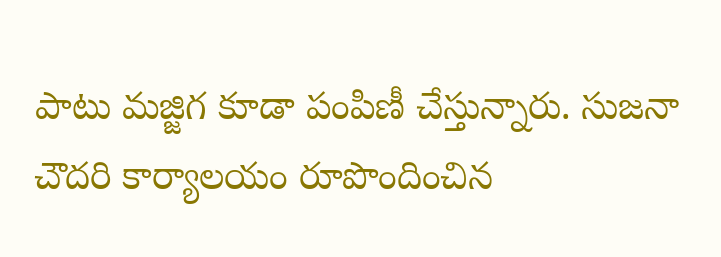పాటు మజ్జిగ కూడా పంపిణీ చేస్తున్నారు. సుజనా చౌదరి కార్యాలయం రూపొందించిన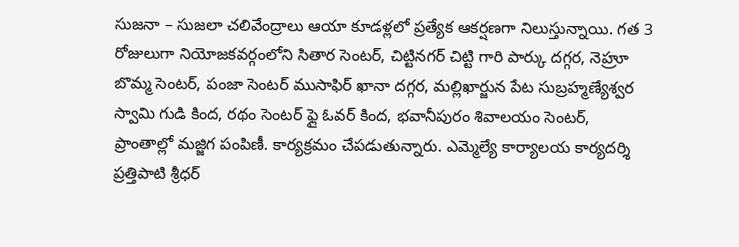సుజనా – సుజలా చలివేంద్రాలు ఆయా కూడళ్లలో ప్రత్యేక ఆకర్షణగా నిలుస్తున్నాయి. గత 3 రోజులుగా నియోజకవర్గంలోని సితార సెంటర్, చిట్టినగర్ చిట్టి గారి పార్కు దగ్గర, నెహ్రూ బొమ్మ సెంటర్, పంజా సెంటర్ ముసాఫిర్ ఖానా దగ్గర, మల్లిఖార్జున పేట సుబ్రహ్మణ్యేశ్వర స్వామి గుడి కింద, రథం సెంటర్ ఫ్లై ఓవర్ కింద, భవానీపురం శివాలయం సెంటర్, ప్రాంతాల్లో మజ్జిగ పంపిణీ. కార్యక్రమం చేపడుతున్నారు. ఎమ్మెల్యే కార్యాలయ కార్యదర్శి ప్రత్తిపాటి శ్రీధర్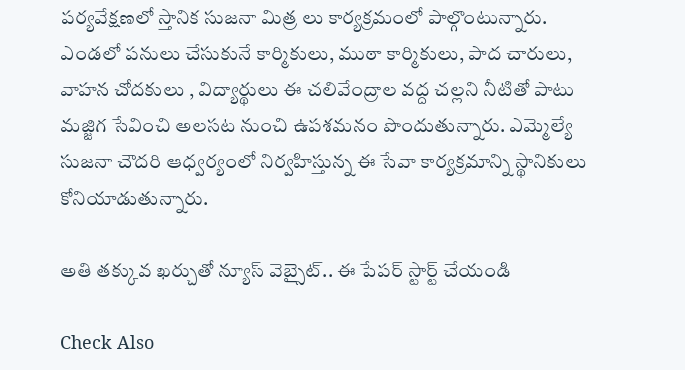పర్యవేక్షణలో స్తానిక సుజనా మిత్ర లు కార్యక్రమంలో పాల్గొంటున్నారు. ఎండలో పనులు చేసుకునే కార్మికులు, ముఠా కార్మికులు, పాద చారులు, వాహన చోదకులు , విద్యార్థులు ఈ చలివేంద్రాల వద్ద చల్లని నీటితో పాటు మజ్జిగ సేవించి అలసట నుంచి ఉపశమనం పొందుతున్నారు. ఎమ్మెల్యే సుజనా చౌదరి ఆధ్వర్యంలో నిర్వహిస్తున్న ఈ సేవా కార్యక్రమాన్ని స్థానికులు కోనియాడుతున్నారు.

అతి తక్కువ ఖర్చుతో న్యూస్ వెబ్సైట్.. ఈ పేపర్ స్టార్ట్ చేయండి

Check Also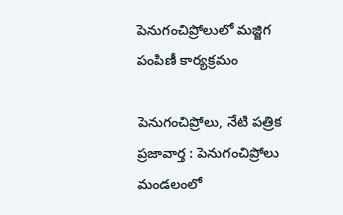పెనుగంచిప్రోలులో మజ్జిగ పంపిణీ కార్యక్రమం

పెనుగంచిప్రోలు, నేటి పత్రిక ప్రజావార్త : పెనుగంచిప్రోలు మండలంలో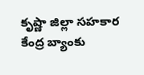కృష్ణా జిల్లా సహకార కేంద్ర బ్యాంకు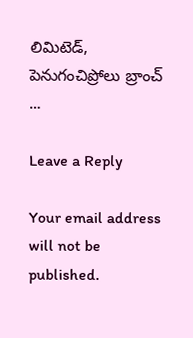లిమిటెడ్, పెనుగంచిప్రోలు బ్రాంచ్ …

Leave a Reply

Your email address will not be published.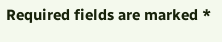Required fields are marked *